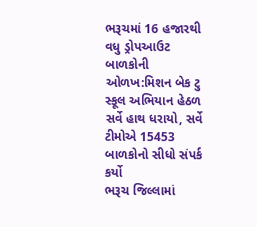ભરૂચમાં 16 હજારથી વધુ ડ્રોપઆઉટ બાળકોની ઓળખ:મિશન બેક ટુ સ્કૂલ અભિયાન હેઠળ સર્વે હાથ ધરાયો, સર્વે ટીમોએ 15453 બાળકોનો સીધો સંપર્ક કર્યો
ભરૂચ જિલ્લામાં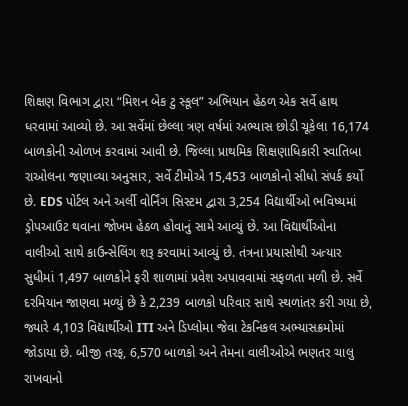શિક્ષણ વિભાગ દ્વારા “મિશન બેક ટુ સ્કૂલ” અભિયાન હેઠળ એક સર્વે હાથ ધરવામાં આવ્યો છે. આ સર્વેમાં છેલ્લા ત્રણ વર્ષમાં અભ્યાસ છોડી ચૂકેલા 16,174 બાળકોની ઓળખ કરવામાં આવી છે. જિલ્લા પ્રાથમિક શિક્ષણાધિકારી સ્વાતિબા રાઓલના જણાવ્યા અનુસાર, સર્વે ટીમોએ 15,453 બાળકોનો સીધો સંપર્ક કર્યો છે. EDS પોર્ટલ અને અર્લી વોર્નિંગ સિસ્ટમ દ્વારા 3,254 વિદ્યાર્થીઓ ભવિષ્યમાં ડ્રોપઆઉટ થવાના જોખમ હેઠળ હોવાનું સામે આવ્યું છે. આ વિદ્યાર્થીઓના વાલીઓ સાથે કાઉન્સેલિંગ શરૂ કરવામાં આવ્યું છે. તંત્રના પ્રયાસોથી અત્યાર સુધીમાં 1,497 બાળકોને ફરી શાળામાં પ્રવેશ અપાવવામાં સફળતા મળી છે. સર્વે દરમિયાન જાણવા મળ્યું છે કે 2,239 બાળકો પરિવાર સાથે સ્થળાંતર કરી ગયા છે, જ્યારે 4,103 વિદ્યાર્થીઓ ITI અને ડિપ્લોમા જેવા ટેકનિકલ અભ્યાસક્રમોમાં જોડાયા છે. બીજી તરફ, 6,570 બાળકો અને તેમના વાલીઓએ ભણતર ચાલુ રાખવાનો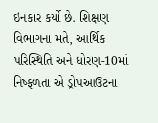ઇનકાર કર્યો છે. શિક્ષણ વિભાગના મતે, આર્થિક પરિસ્થિતિ અને ધોરણ-10માં નિષ્ફળતા એ ડ્રોપઆઉટના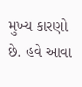મુખ્ય કારણો છે. હવે આવા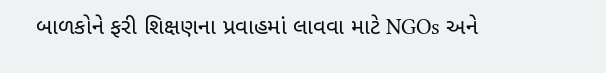બાળકોને ફરી શિક્ષણના પ્રવાહમાં લાવવા માટે NGOs અને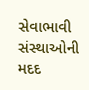સેવાભાવી સંસ્થાઓની મદદ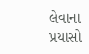લેવાના પ્રયાસો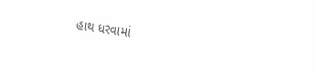હાથ ધરવામાં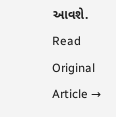આવશે.
Read Original Article →